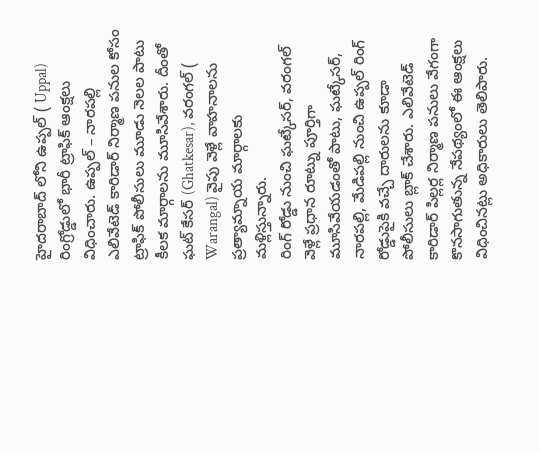హైదరాబాద్ లోని ఉప్పల్ ( Uppal) రింగ్రోడ్డులో భారీ ట్రాఫిక్ ఆంక్షలు విధించారు. ఉప్పల్ – నారపల్లి ఎలివేటెడ్ కారిడార్ నిర్మాణ పనుల కోసం ట్రాఫిక్ పోలీసులు మూడు నెలల పాటు కీలక మార్గాలను మూసివేశారు. దీంతో ఘట్ కేసర్ (Ghatkesar), వరంగల్ ( Warangal) వైపు వెళ్లే వాహనాలను ప్రత్యామ్నాయ మార్గాలకు మళ్లిస్తున్నారు.
రింగ్ రోడ్డు నుంచి ఘట్కేసర్, వరంగల్ వెళ్లే ప్రధాన రూట్ను పూర్తిగా మూసివేయడంతో పాటు, ఘట్కేసర్, నారపల్లి, మేడిపల్లి నుంచి ఉప్పల్ రింగ్ రోడ్డుపైకి వచ్చే దారులను కూడా పోలీసులు బ్లాక్ చేశారు. ఎలివేటెడ్ కారిడార్ పిల్లర్ల నిర్మాణ పనులు వేగంగా కొనసాగుతున్న నేపథ్యంలో ఈ ఆంక్షలు విధించినట్లు అధికారులు తెలిపారు.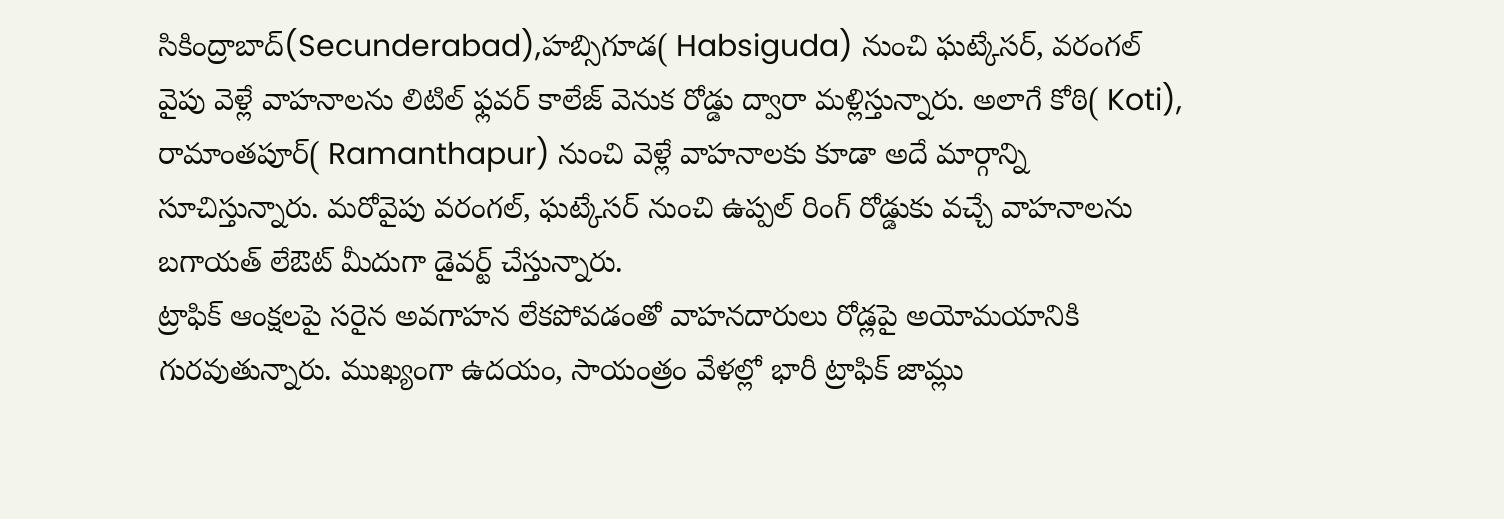సికింద్రాబాద్(Secunderabad),హబ్సిగూడ( Habsiguda) నుంచి ఘట్కేసర్, వరంగల్ వైపు వెళ్లే వాహనాలను లిటిల్ ఫ్లవర్ కాలేజ్ వెనుక రోడ్డు ద్వారా మళ్లిస్తున్నారు. అలాగే కోఠి( Koti), రామాంతపూర్( Ramanthapur) నుంచి వెళ్లే వాహనాలకు కూడా అదే మార్గాన్ని సూచిస్తున్నారు. మరోవైపు వరంగల్, ఘట్కేసర్ నుంచి ఉప్పల్ రింగ్ రోడ్డుకు వచ్చే వాహనాలను బగాయత్ లేఔట్ మీదుగా డైవర్ట్ చేస్తున్నారు.
ట్రాఫిక్ ఆంక్షలపై సరైన అవగాహన లేకపోవడంతో వాహనదారులు రోడ్లపై అయోమయానికి గురవుతున్నారు. ముఖ్యంగా ఉదయం, సాయంత్రం వేళల్లో భారీ ట్రాఫిక్ జామ్లు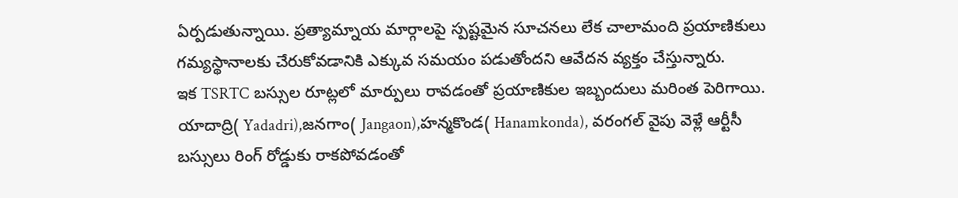ఏర్పడుతున్నాయి. ప్రత్యామ్నాయ మార్గాలపై స్పష్టమైన సూచనలు లేక చాలామంది ప్రయాణికులు గమ్యస్థానాలకు చేరుకోవడానికి ఎక్కువ సమయం పడుతోందని ఆవేదన వ్యక్తం చేస్తున్నారు.
ఇక TSRTC బస్సుల రూట్లలో మార్పులు రావడంతో ప్రయాణికుల ఇబ్బందులు మరింత పెరిగాయి. యాదాద్రి( Yadadri),జనగాం( Jangaon),హన్మకొండ( Hanamkonda), వరంగల్ వైపు వెళ్లే ఆర్టీసీ బస్సులు రింగ్ రోడ్డుకు రాకపోవడంతో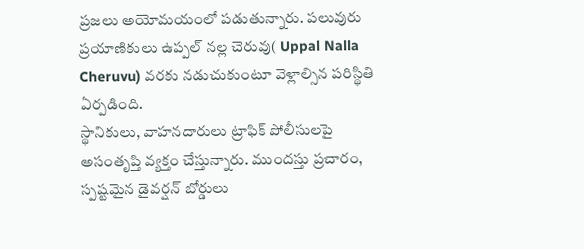ప్రజలు అయోమయంలో పడుతున్నారు. పలువురు ప్రయాణికులు ఉప్పల్ నల్ల చెరువు( Uppal Nalla Cheruvu) వరకు నడుచుకుంటూ వెళ్లాల్సిన పరిస్థితి ఏర్పడింది.
స్థానికులు, వాహనదారులు ట్రాఫిక్ పోలీసులపై అసంతృప్తి వ్యక్తం చేస్తున్నారు. ముందస్తు ప్రచారం, స్పష్టమైన డైవర్షన్ బోర్డులు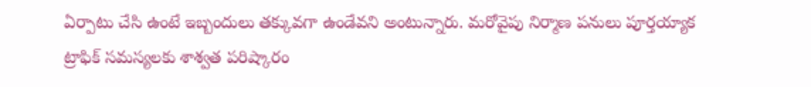ఏర్పాటు చేసి ఉంటే ఇబ్బందులు తక్కువగా ఉండేవని అంటున్నారు. మరోవైపు నిర్మాణ పనులు పూర్తయ్యాక ట్రాఫిక్ సమస్యలకు శాశ్వత పరిష్కారం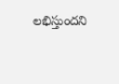లభిస్తుందని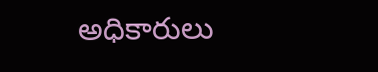అధికారులు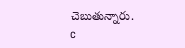చెబుతున్నారు.
c